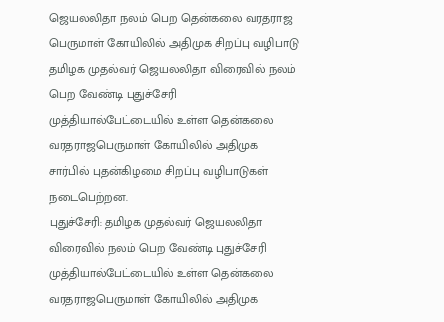ஜெயலலிதா நலம் பெற தென்கலை வரதராஜ பெருமாள் கோயிலில் அதிமுக சிறப்பு வழிபாடு
தமிழக முதல்வர் ஜெயலலிதா விரைவில் நலம் பெற வேண்டி புதுச்சேரி முத்தியால்பேட்டையில் உள்ள தென்கலை வரதராஜபெருமாள் கோயிலில் அதிமுக சார்பில் புதன்கிழமை சிறப்பு வழிபாடுகள் நடைபெற்றன.
புதுச்சேரி: தமிழக முதல்வர் ஜெயலலிதா விரைவில் நலம் பெற வேண்டி புதுச்சேரி முத்தியால்பேட்டையில் உள்ள தென்கலை வரதராஜபெருமாள் கோயிலில் அதிமுக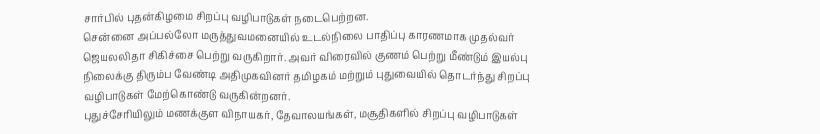சார்பில் புதன்கிழமை சிறப்பு வழிபாடுகள் நடைபெற்றன.
சென்னை அப்பல்லோ மருத்துவமனையில் உடல்நிலை பாதிப்பு காரணமாக முதல்வர் ஜெயலலிதா சிகிச்சை பெற்று வருகிறார். அவர் விரைவில் குணம் பெற்று மீண்டும் இயல்பு நிலைக்கு திரும்ப வேண்டி அதிமுகவினர் தமிழகம் மற்றும் புதுவையில் தொடர்ந்து சிறப்பு வழிபாடுகள் மேற்கொண்டு வருகின்றனர்.
புதுச்சேரியிலும் மணக்குள விநாயகர், தேவாலயங்கள், மசூதிகளில் சிறப்பு வழிபாடுகள்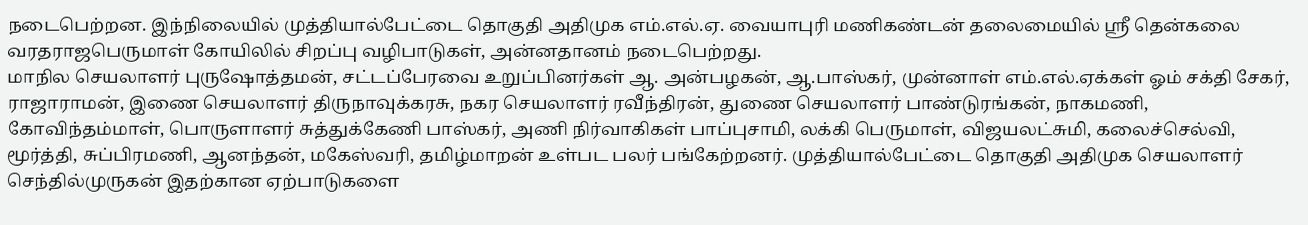நடைபெற்றன. இந்நிலையில் முத்தியால்பேட்டை தொகுதி அதிமுக எம்.எல்.ஏ. வையாபுரி மணிகண்டன் தலைமையில் ஸ்ரீ தென்கலை வரதராஜபெருமாள் கோயிலில் சிறப்பு வழிபாடுகள், அன்னதானம் நடைபெற்றது.
மாநில செயலாளர் புருஷோத்தமன், சட்டப்பேரவை உறுப்பினர்கள் ஆ. அன்பழகன், ஆ.பாஸ்கர், முன்னாள் எம்.எல்.ஏக்கள் ஓம் சக்தி சேகர், ராஜாராமன், இணை செயலாளர் திருநாவுக்கரசு, நகர செயலாளர் ரவீந்திரன், துணை செயலாளர் பாண்டுரங்கன், நாகமணி, கோவிந்தம்மாள், பொருளாளர் சுத்துக்கேணி பாஸ்கர், அணி நிர்வாகிகள் பாப்புசாமி, லக்கி பெருமாள், விஜயலட்சுமி, கலைச்செல்வி, மூர்த்தி, சுப்பிரமணி, ஆனந்தன், மகேஸ்வரி, தமிழ்மாறன் உள்பட பலர் பங்கேற்றனர். முத்தியால்பேட்டை தொகுதி அதிமுக செயலாளர் செந்தில்முருகன் இதற்கான ஏற்பாடுகளை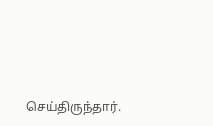செய்திருந்தார்.